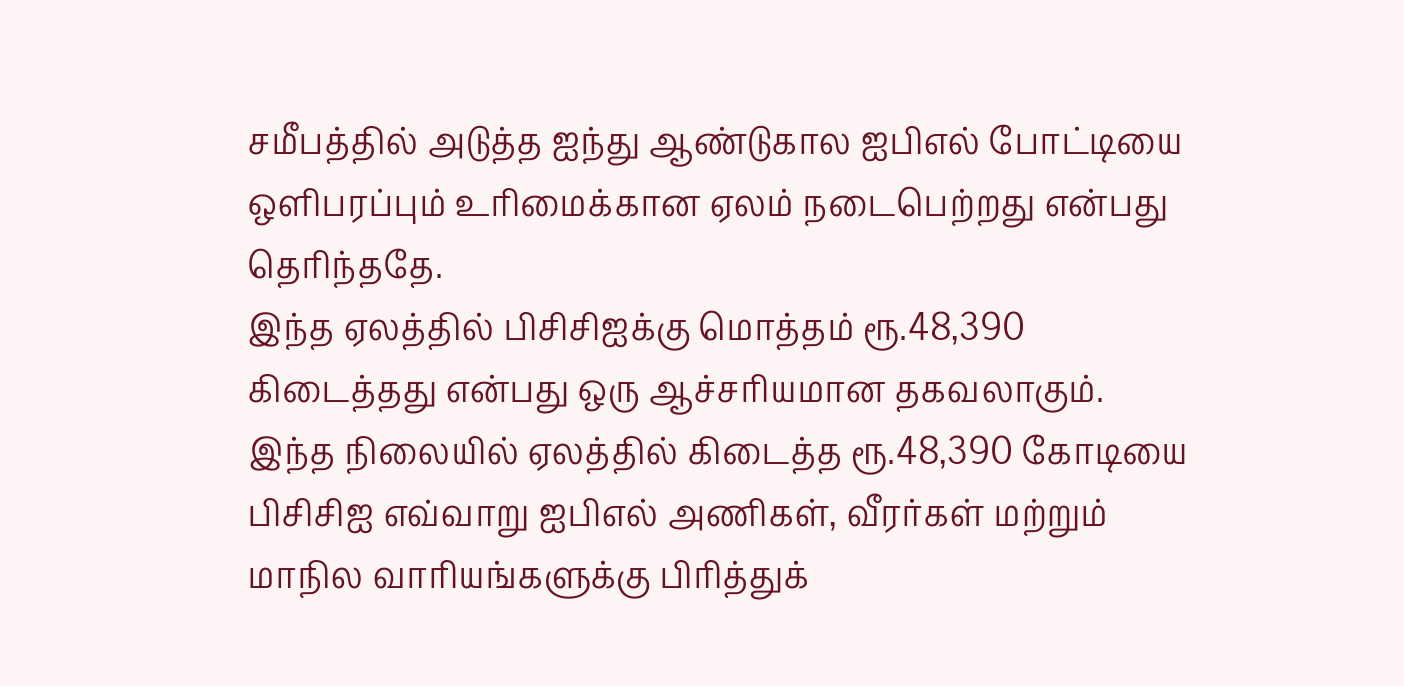சமீபத்தில் அடுத்த ஐந்து ஆண்டுகால ஐபிஎல் போட்டியை ஒளிபரப்பும் உரிமைக்கான ஏலம் நடைபெற்றது என்பது தெரிந்ததே.
இந்த ஏலத்தில் பிசிசிஐக்கு மொத்தம் ரூ.48,390 கிடைத்தது என்பது ஒரு ஆச்சரியமான தகவலாகும்.
இந்த நிலையில் ஏலத்தில் கிடைத்த ரூ.48,390 கோடியை பிசிசிஐ எவ்வாறு ஐபிஎல் அணிகள், வீரர்கள் மற்றும் மாநில வாரியங்களுக்கு பிரித்துக்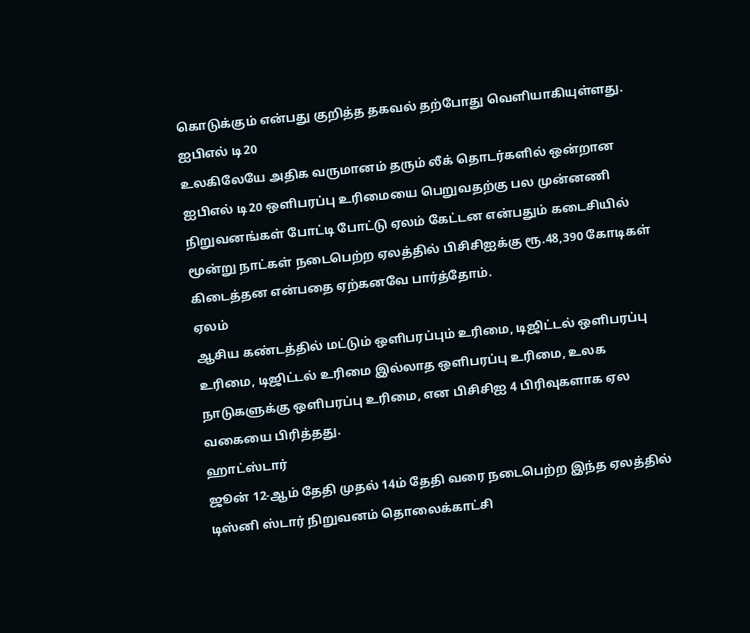கொடுக்கும் என்பது குறித்த தகவல் தற்போது வெளியாகியுள்ளது.
ஐபிஎல் டி20
உலகிலேயே அதிக வருமானம் தரும் லீக் தொடர்களில் ஒன்றான ஐபிஎல் டி20 ஒளிபரப்பு உரிமையை பெறுவதற்கு பல முன்னணி நிறுவனங்கள் போட்டி போட்டு ஏலம் கேட்டன என்பதும் கடைசியில் மூன்று நாட்கள் நடைபெற்ற ஏலத்தில் பிசிசிஐக்கு ரூ.48,390 கோடிகள் கிடைத்தன என்பதை ஏற்கனவே பார்த்தோம்.
ஏலம்
ஆசிய கண்டத்தில் மட்டும் ஒளிபரப்பும் உரிமை, டிஜிட்டல் ஒளிபரப்பு உரிமை, டிஜிட்டல் உரிமை இல்லாத ஒளிபரப்பு உரிமை, உலக நாடுகளுக்கு ஒளிபரப்பு உரிமை, என பிசிசிஐ 4 பிரிவுகளாக ஏல வகையை பிரித்தது.
ஹாட்ஸ்டார்
ஜூன் 12-ஆம் தேதி முதல் 14ம் தேதி வரை நடைபெற்ற இந்த ஏலத்தில் டிஸ்னி ஸ்டார் நிறுவனம் தொலைக்காட்சி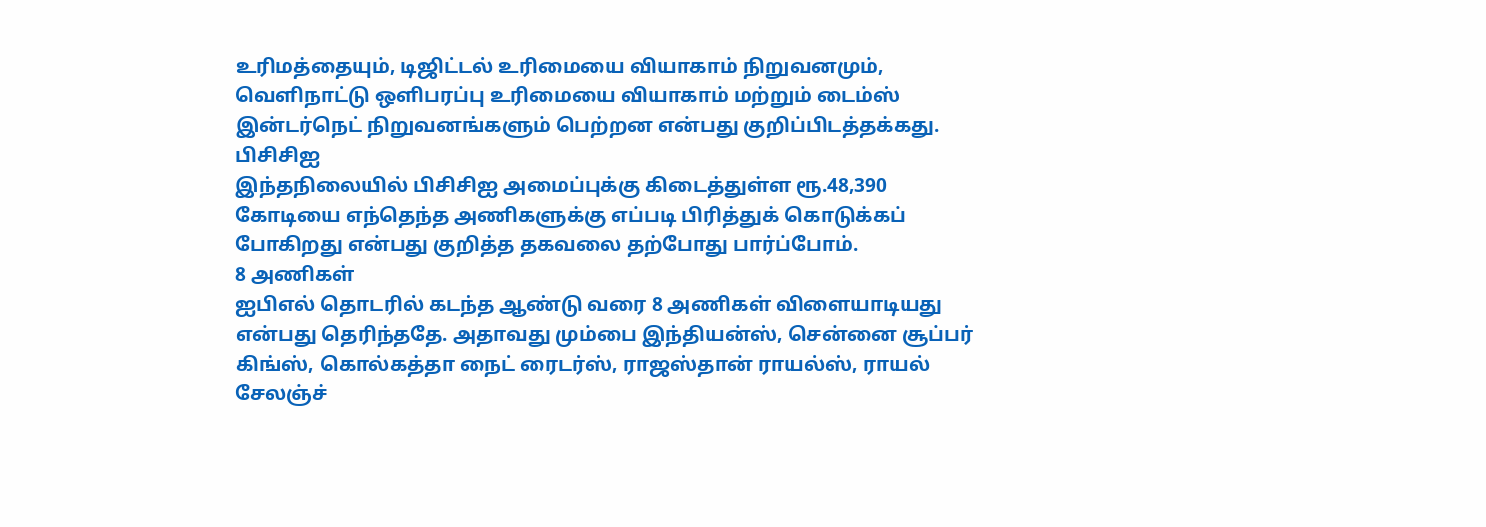உரிமத்தையும், டிஜிட்டல் உரிமையை வியாகாம் நிறுவனமும், வெளிநாட்டு ஒளிபரப்பு உரிமையை வியாகாம் மற்றும் டைம்ஸ் இன்டர்நெட் நிறுவனங்களும் பெற்றன என்பது குறிப்பிடத்தக்கது.
பிசிசிஐ
இந்தநிலையில் பிசிசிஐ அமைப்புக்கு கிடைத்துள்ள ரூ.48,390 கோடியை எந்தெந்த அணிகளுக்கு எப்படி பிரித்துக் கொடுக்கப் போகிறது என்பது குறித்த தகவலை தற்போது பார்ப்போம்.
8 அணிகள்
ஐபிஎல் தொடரில் கடந்த ஆண்டு வரை 8 அணிகள் விளையாடியது என்பது தெரிந்ததே. அதாவது மும்பை இந்தியன்ஸ், சென்னை சூப்பர் கிங்ஸ், கொல்கத்தா நைட் ரைடர்ஸ், ராஜஸ்தான் ராயல்ஸ், ராயல் சேலஞ்ச்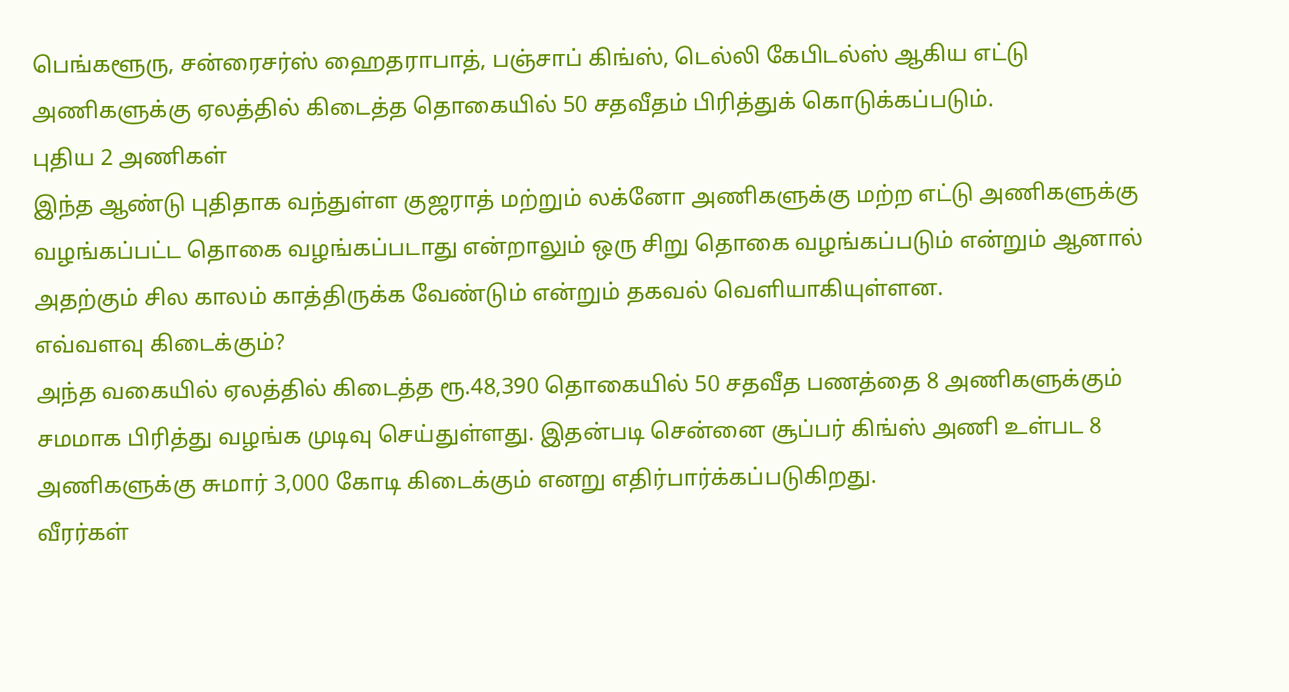பெங்களூரு, சன்ரைசர்ஸ் ஹைதராபாத், பஞ்சாப் கிங்ஸ், டெல்லி கேபிடல்ஸ் ஆகிய எட்டு அணிகளுக்கு ஏலத்தில் கிடைத்த தொகையில் 50 சதவீதம் பிரித்துக் கொடுக்கப்படும்.
புதிய 2 அணிகள்
இந்த ஆண்டு புதிதாக வந்துள்ள குஜராத் மற்றும் லக்னோ அணிகளுக்கு மற்ற எட்டு அணிகளுக்கு வழங்கப்பட்ட தொகை வழங்கப்படாது என்றாலும் ஒரு சிறு தொகை வழங்கப்படும் என்றும் ஆனால் அதற்கும் சில காலம் காத்திருக்க வேண்டும் என்றும் தகவல் வெளியாகியுள்ளன.
எவ்வளவு கிடைக்கும்?
அந்த வகையில் ஏலத்தில் கிடைத்த ரூ.48,390 தொகையில் 50 சதவீத பணத்தை 8 அணிகளுக்கும் சமமாக பிரித்து வழங்க முடிவு செய்துள்ளது. இதன்படி சென்னை சூப்பர் கிங்ஸ் அணி உள்பட 8 அணிகளுக்கு சுமார் 3,000 கோடி கிடைக்கும் எனறு எதிர்பார்க்கப்படுகிறது.
வீரர்கள்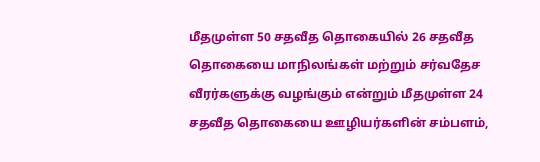மீதமுள்ள 50 சதவீத தொகையில் 26 சதவீத தொகையை மாநிலங்கள் மற்றும் சர்வதேச வீரர்களுக்கு வழங்கும் என்றும் மீதமுள்ள 24 சதவீத தொகையை ஊழியர்களின் சம்பளம்,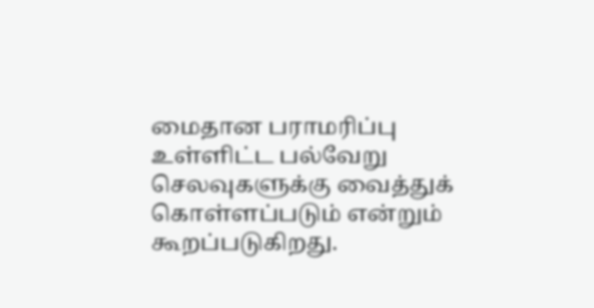மைதான பராமரிப்பு உள்ளிட்ட பல்வேறு செலவுகளுக்கு வைத்துக் கொள்ளப்படும் என்றும் கூறப்படுகிறது.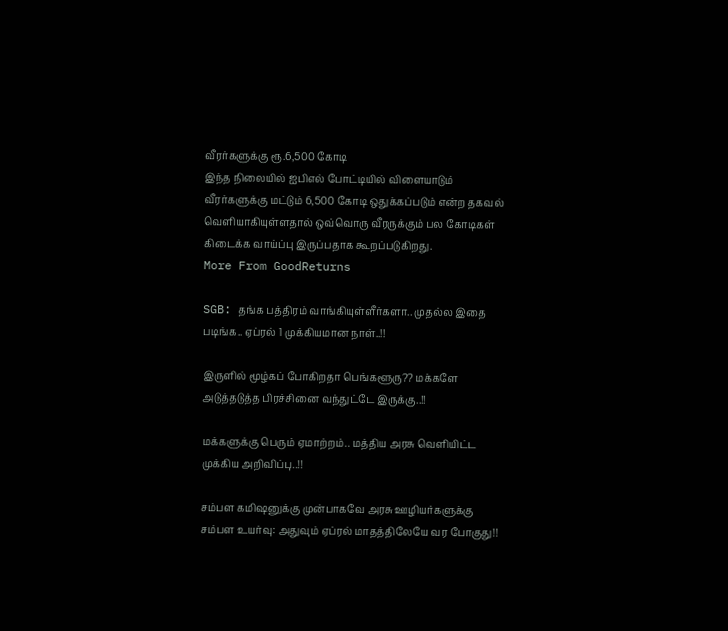வீரர்களுக்கு ரூ.6,500 கோடி
இந்த நிலையில் ஐபிஎல் போட்டியில் விளையாடும் வீரர்களுக்கு மட்டும் 6,500 கோடி ஒதுக்கப்படும் என்ற தகவல் வெளியாகியுள்ளதால் ஒவ்வொரு வீரருக்கும் பல கோடிகள் கிடைக்க வாய்ப்பு இருப்பதாக கூறப்படுகிறது.
More From GoodReturns

SGB: தங்க பத்திரம் வாங்கியுள்ளீர்களா.. முதல்ல இதை படிங்க.. ஏப்ரல் 1 முக்கியமான நாள்..!!

இருளில் மூழ்கப் போகிறதா பெங்களூரு?? மக்களே அடுத்தடுத்த பிரச்சினை வந்துட்டே இருக்கு..!!

மக்களுக்கு பெரும் ஏமாற்றம்.. மத்திய அரசு வெளியிட்ட முக்கிய அறிவிப்பு..!!

சம்பள கமிஷனுக்கு முன்பாகவே அரசு ஊழியர்களுக்கு சம்பள உயர்வு: அதுவும் ஏப்ரல் மாதத்திலேயே வர போகுது!!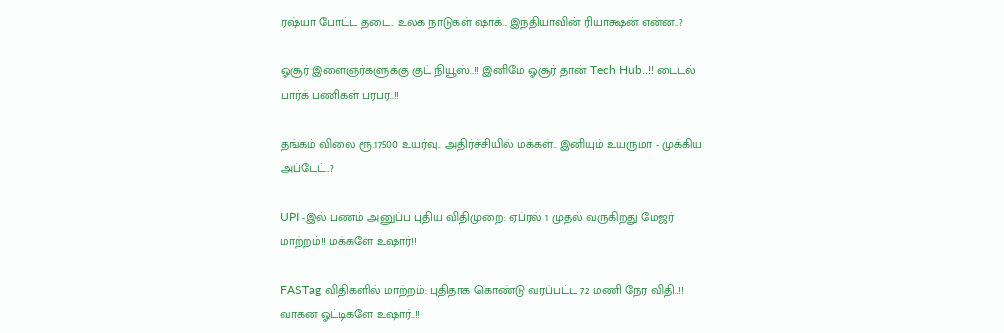ரஷ்யா போட்ட தடை.. உலக நாடுகள் ஷாக்.. இந்தியாவின் ரியாக்ஷன் என்ன..?

ஓசூர் இளைஞர்களுக்கு குட் நியூஸ்..!! இனிமே ஓசூர் தான் Tech Hub..!! டைடல் பார்க் பணிகள் பரபர..!!

தங்கம் விலை ரூ.17500 உயர்வு.. அதிர்ச்சியில் மக்கள்.. இனியும் உயருமா - முக்கிய அப்டேட்..?

UPI -இல் பணம் அனுப்ப புதிய விதிமுறை: ஏப்ரல் 1 முதல் வருகிறது மேஜர் மாற்றம்!! மக்களே உஷார்!!

FASTag விதிகளில் மாற்றம்: புதிதாக கொண்டு வரப்பட்ட 72 மணி நேர விதி..!! வாகன ஓட்டிகளே உஷார்..!!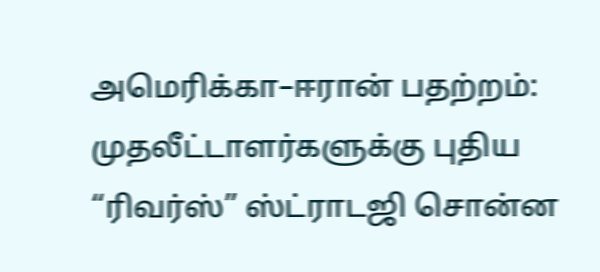அமெரிக்கா–ஈரான் பதற்றம்: முதலீட்டாளர்களுக்கு புதிய “ரிவர்ஸ்” ஸ்ட்ராடஜி சொன்ன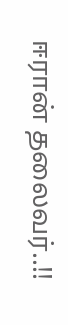ஈரான் தலைவர்..!!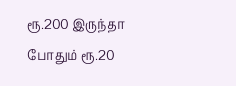ரூ.200 இருந்தா போதும் ரூ.20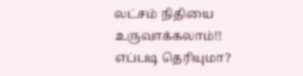லட்சம் நிதியை உருவாக்கலாம்!! எப்படி தெரியுமா?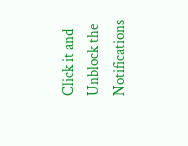Click it and Unblock the Notifications